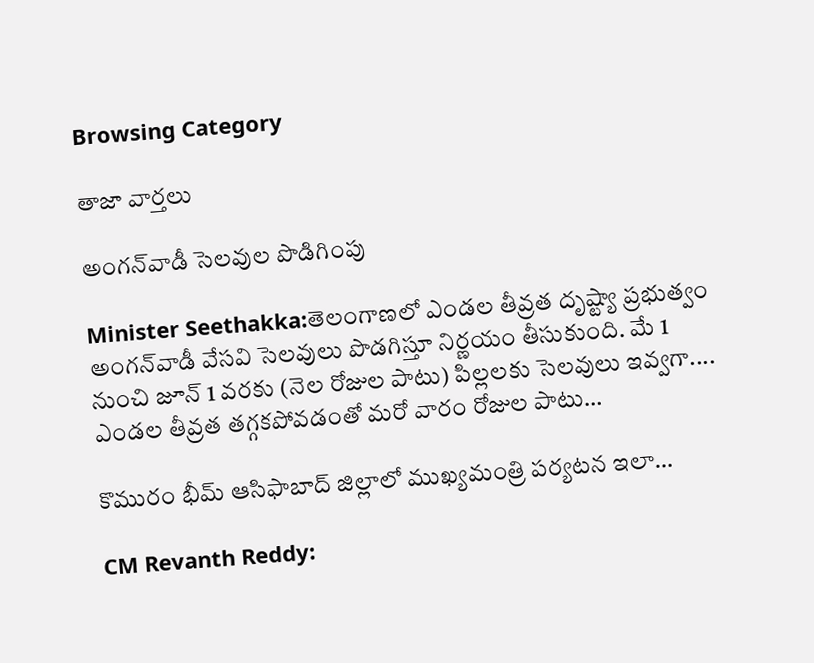Browsing Category

తాజా వార్తలు

అంగ‌న్‌వాడీ సెల‌వుల పొడిగింపు

Minister Seethakka:తెలంగాణలో ఎండల తీవ్రత దృష్ట్యా ప్రభుత్వం అంగన్‌వాడీ వేసవి సెలవులు పొడ‌గిస్తూ నిర్ణ‌యం తీసుకుంది. మే 1 నుంచి జూన్ 1 వరకు (నెల రోజుల పాటు) పిల్లలకు సెలవులు ఇవ్వ‌గా.... ఎండ‌ల తీవ్ర‌త త‌గ్గ‌క‌పోవ‌డంతో మ‌రో వారం రోజుల పాటు…

కొమురం భీమ్ ఆసిఫాబాద్ జిల్లాలో ముఖ్య‌మంత్రి ప‌ర్య‌ట‌న ఇలా…

CM Revanth Reddy: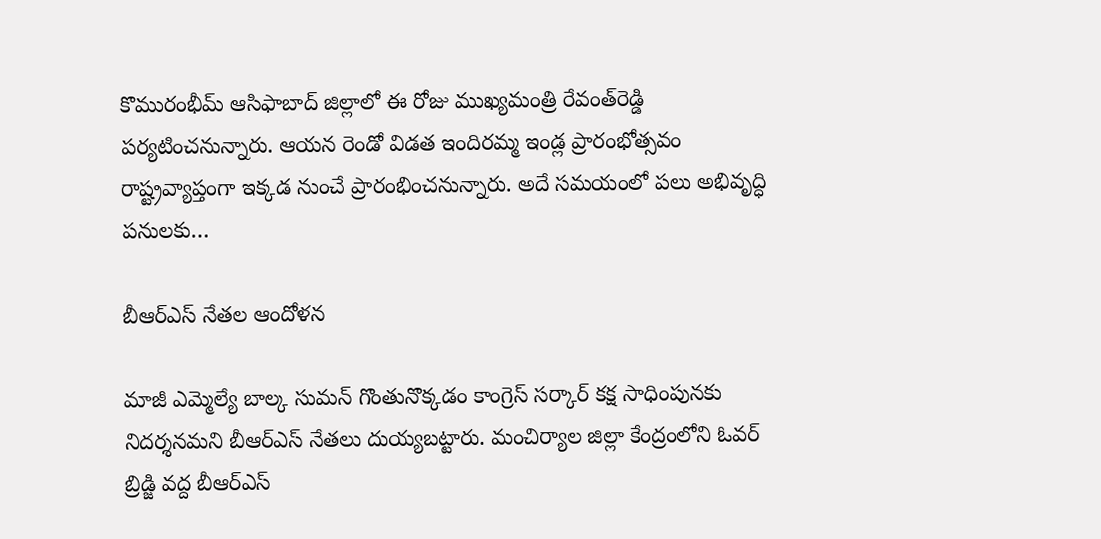కొమురంభీమ్ ఆసిఫాబాద్ జిల్లాలో ఈ రోజు ముఖ్య‌మంత్రి రేవంత్‌రెడ్డి ప‌ర్య‌టించ‌నున్నారు. ఆయ‌న రెండో విడ‌త ఇందిర‌మ్మ ఇండ్ల ప్రారంభోత్స‌వం రాష్ట్రవ్యాప్తంగా ఇక్క‌డ నుంచే ప్రారంభించ‌నున్నారు. అదే స‌మ‌యంలో ప‌లు అభివృద్ధి ప‌నుల‌కు…

బీఆర్ఎస్ నేత‌ల ఆందోళ‌న‌

మాజీ ఎమ్మెల్యే బాల్క సుమన్‌ గొంతునొక్కడం కాంగ్రెస్‌ సర్కార్‌ కక్ష సాధింపునకు నిదర్శనమని బీఆర్ఎస్ నేత‌లు దుయ్య‌బ‌ట్టారు. మంచిర్యాల జిల్లా కేంద్రంలోని ఓవర్ బ్రిడ్జి వద్ద బీఆర్ఎస్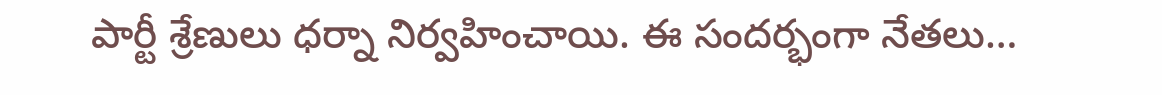పార్టీ శ్రేణులు ధర్నా నిర్వ‌హించాయి. ఈ సంద‌ర్భంగా నేత‌లు…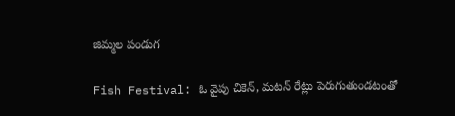జిమ్మ‌ల‌ పండుగ‌

Fish Festival: ఓ వైపు చికెన్‌, మ‌ట‌న్ రేట్లు పెరుగుతుండ‌టంతో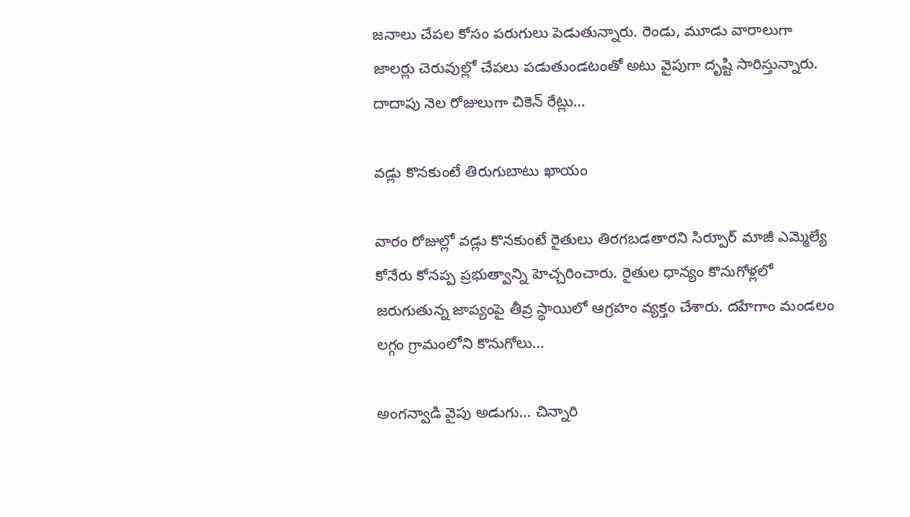జ‌నాలు చేప‌ల కోసం ప‌రుగులు పెడుతున్నారు. రెండు, మూడు వారాలుగా జాల‌ర్లు చెరువుల్లో చేప‌లు ప‌డుతుండ‌టంతో అటు వైపుగా దృష్టి సారిస్తున్నారు. దాదాపు నెల రోజులుగా చికెన్ రేట్లు…

వ‌డ్లు కొన‌కుంటే తిరుగుబాటు ఖాయం

వారం రోజుల్లో వడ్లు కొనకుంటే రైతులు తిరగబడతారని సిర్పూర్ మాజీ ఎమ్మెల్యే కోనేరు కోనప్ప ప్ర‌భుత్వాన్ని హెచ్చ‌రించారు. రైతుల ధాన్యం కొనుగోళ్లలో జరుగుతున్న జాప్యంపై తీవ్ర స్థాయిలో ఆగ్రహం వ్యక్తం చేశారు. దహేగాం మండలం లగ్గం గ్రామంలోని కొనుగోలు…

అంగన్వాడి వైపు అడుగు… చిన్నారి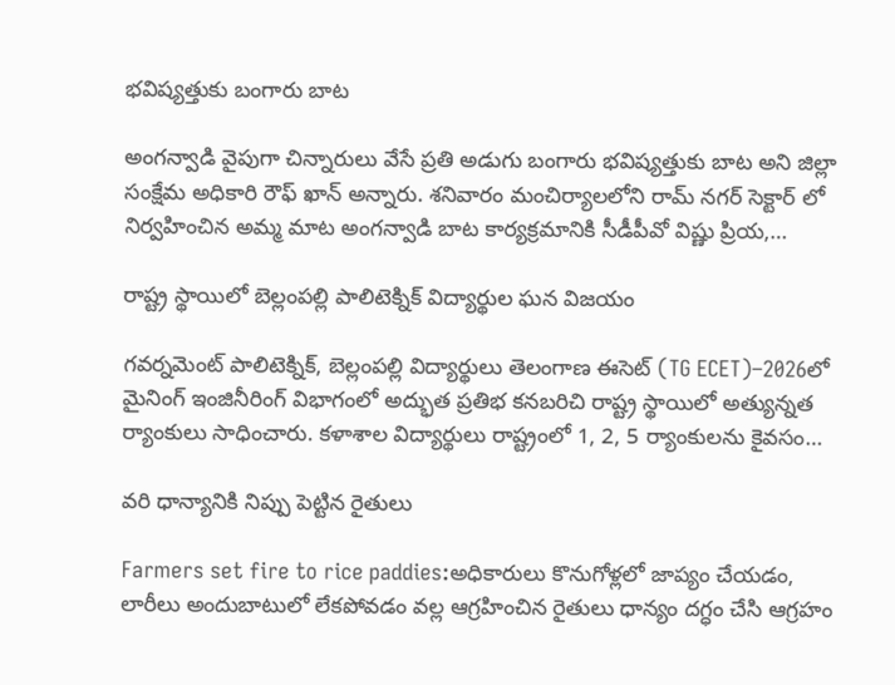భవిష్యత్తుకు బంగారు బాట

అంగన్వాడి వైపుగా చిన్నారులు వేసే ప్రతి అడుగు బంగారు భవిష్యత్తుకు బాట అని జిల్లా సంక్షేమ అధికారి రౌఫ్ ఖాన్ అన్నారు. శనివారం మంచిర్యాలలోని రామ్ నగర్ సెక్టార్ లో నిర్వహించిన అమ్మ మాట అంగన్వాడి బాట కార్యక్రమానికి సీడీపీవో విష్ణు ప్రియ,…

రాష్ట్ర స్థాయిలో బెల్లంప‌ల్లి పాలిటెక్నిక్ విద్యార్థుల ఘన విజయం

గవర్నమెంట్ పాలిటెక్నిక్, బెల్లంపల్లి విద్యార్థులు తెలంగాణ ఈసెట్ (TG ECET)–2026లో మైనింగ్ ఇంజినీరింగ్ విభాగంలో అద్భుత ప్రతిభ కనబరిచి రాష్ట్ర స్థాయిలో అత్యున్నత ర్యాంకులు సాధించారు. కళాశాల విద్యార్థులు రాష్ట్రంలో 1, 2, 5 ర్యాంకులను కైవసం…

వ‌రి ధాన్యానికి నిప్పు పెట్టిన రైతులు

Farmers set fire to rice paddies:అధికారులు కొనుగోళ్లలో జాప్యం చేయడం, లారీలు అందుబాటులో లేకపోవడం వల్ల ఆగ్రహించిన రైతులు ధాన్యం ద‌గ్ధం చేసి ఆగ్ర‌హం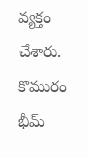వ్య‌క్తం చేశారు. కొమురం భీమ్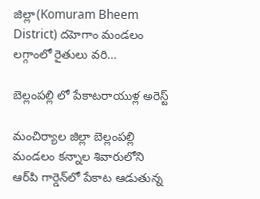జిల్లా(Komuram Bheem District) దహెగాం మండలం లగ్గాంలో రైతులు వ‌రి…

బెల్లంపల్లి లో పేకాటరాయుళ్ల అరెస్ట్

మంచిర్యాల జిల్లా బెల్లంపల్లి మండలం కన్నాల శివారులోని ఆర్‌పి గార్డెన్‌లో పేకాట ఆడుతున్న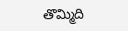తొమ్మిది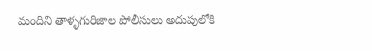మందిని తాళ్ళగురిజాల పోలీసులు అదుపులోకి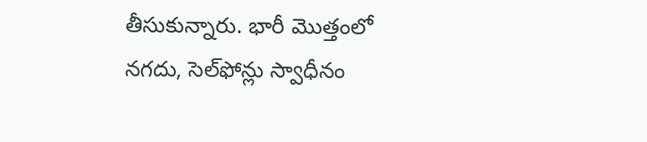తీసుకున్నారు. భారీ మొత్తంలో నగదు, సెల్‌ఫోన్లు స్వాధీనం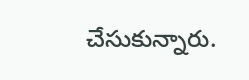చేసుకున్నారు.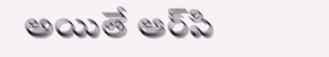అయితే ఆర్‌పి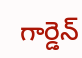గార్డెన్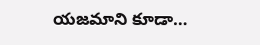యజమాని కూడా…